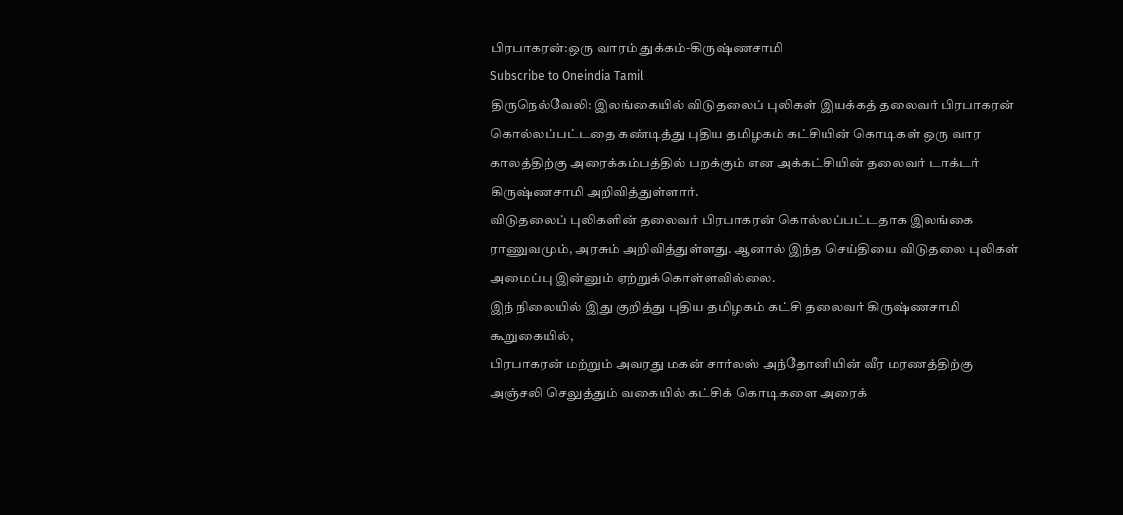பிரபாகரன்:ஒரு வாரம் துக்கம்-கிருஷ்ணசாமி
Subscribe to Oneindia Tamil
திருநெல்வேலி: இலங்கையில் விடுதலைப் புலிகள் இயக்கத் தலைவர் பிரபாகரன் கொல்லப்பட்டதை கண்டித்து புதிய தமிழகம் கட்சியின் கொடிகள் ஒரு வார காலத்திற்கு அரைக்கம்பத்தில் பறக்கும் என அக்கட்சியின் தலைவர் டாக்டர் கிருஷ்ணசாமி அறிவித்துள்ளார்.
விடுதலைப் புலிகளின் தலைவர் பிரபாகரன் கொல்லப்பட்டதாக இலங்கை ராணுவமும், அரசும் அறிவித்துள்ளது. ஆனால் இந்த செய்தியை விடுதலை புலிகள் அமைப்பு இன்னும் ஏற்றுக்கொள்ளவில்லை.
இந் நிலையில் இது குறித்து புதிய தமிழகம் கட்சி தலைவர் கிருஷ்ணசாமி கூறுகையில்,
பிரபாகரன் மற்றும் அவரது மகன் சார்லஸ் அந்தோனியின் வீர மரணத்திற்கு அஞ்சலி செலுத்தும் வகையில் கட்சிக் கொடிகளை அரைக்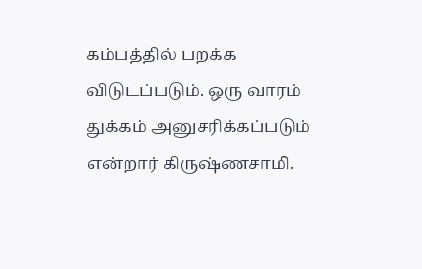கம்பத்தில் பறக்க விடுடப்படும். ஒரு வாரம் துக்கம் அனுசரிக்கப்படும் என்றார் கிருஷ்ணசாமி.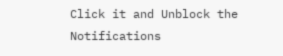Click it and Unblock the Notifications